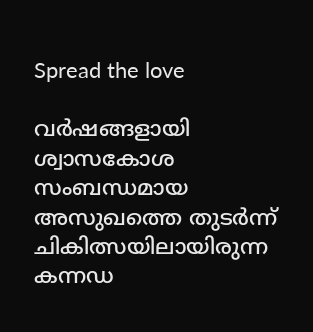Spread the love

വർഷങ്ങളായി ശ്വാസകോശ സംബന്ധമായ അസുഖത്തെ തുടർന്ന് ചികിത്സയിലായിരുന്ന കന്നഡ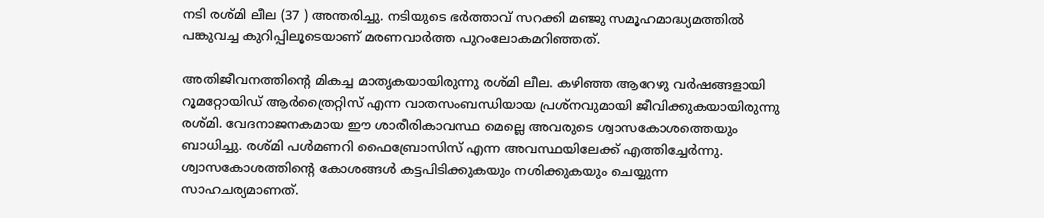നടി രശ്മി ലീല (37 ) അന്തരിച്ചു. നടിയുടെ ഭർത്താവ് സറക്കി മഞ്ജു സമൂഹമാദ്ധ്യമത്തിൽ പങ്കുവച്ച കുറിപ്പിലൂടെയാണ് മരണവാർത്ത പുറംലോകമറിഞ്ഞത്.

അതിജീവനത്തിന്റെ മികച്ച മാതൃകയായിരുന്നു രശ്മി ലീല. കഴിഞ്ഞ ആറേഴു വർഷങ്ങളായി റൂമറ്റോയിഡ് ആർത്രൈറ്റിസ് എന്ന വാതസംബന്ധിയായ പ്രശ്നവുമായി ജീവിക്കുകയായിരുന്നു രശ്മി. വേദനാജനകമായ ഈ ശാരീരികാവസ്ഥ മെല്ലെ അവരുടെ ശ്വാസകോശത്തെയും ബാധിച്ചു. രശ്മി പൾമണറി ഫൈബ്രോസിസ് എന്ന അവസ്ഥയിലേക്ക് എത്തിച്ചേർന്നു. ശ്വാസകോശത്തിന്റെ കോശങ്ങൾ കട്ടപിടിക്കുകയും നശിക്കുകയും ചെയ്യുന്ന സാഹചര്യമാണത്.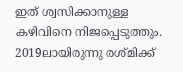ഇത് ശ്വസിക്കാനുള്ള കഴിവിനെ നിജപ്പെടുത്തും. 2019ലായിരുന്നു രശ്മിക്ക്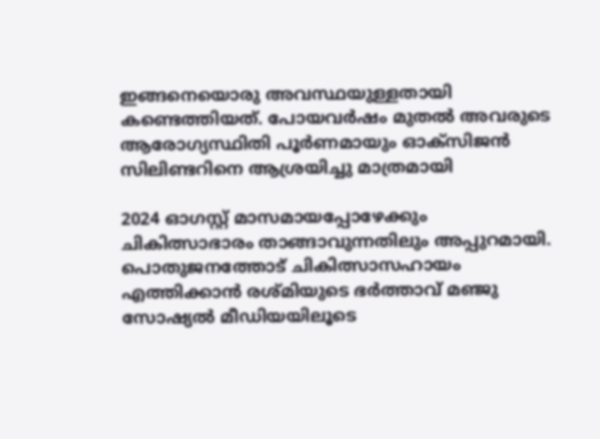ഇങ്ങനെയൊരു അവസ്ഥയുള്ളതായി കണ്ടെത്തിയത്. പോയവർഷം മുതൽ അവരുടെ ആരോഗ്യസ്ഥിതി പൂർണമായും ഓക്സിജൻ സിലിണ്ടറിനെ ആശ്രയിച്ചു മാത്രമായി

2024 ഓഗസ്റ്റ് മാസമായപ്പോഴേക്കും ചികിത്സാഭാരം താങ്ങാവുന്നതിലും അപ്പുറമായി. പൊതുജനത്തോട് ചികിത്സാസഹായം എത്തിക്കാൻ രശ്മിയുടെ ഭർത്താവ് മഞ്ജു സോഷ്യൽ മീഡിയയിലൂടെ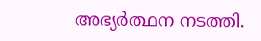അഭ്യർത്ഥന നടത്തി.